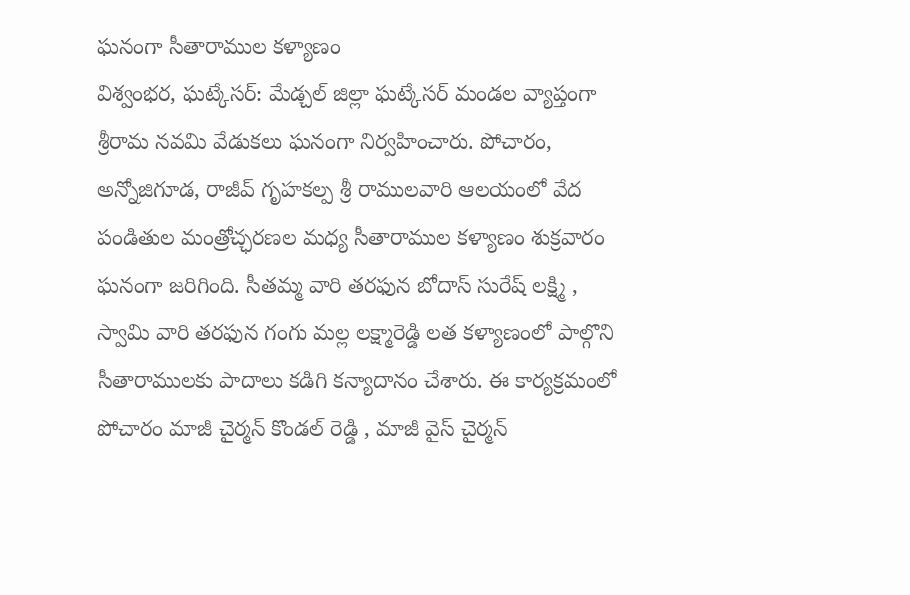ఘనంగా సీతారాముల కళ్యాణం
విశ్వంభర, ఘట్కేసర్: మేడ్చల్ జిల్లా ఘట్కేసర్ మండల వ్యాప్తంగా శ్రీరామ నవమి వేడుకలు ఘనంగా నిర్వహించారు. పోచారం, అన్నోజిగూడ, రాజీవ్ గృహకల్ప శ్రీ రాములవారి ఆలయంలో వేద పండితుల మంత్రోచ్ఛరణల మధ్య సీతారాముల కళ్యాణం శుక్రవారం ఘనంగా జరిగింది. సీతమ్మ వారి తరఫున బోదాస్ సురేష్ లక్ష్మి , స్వామి వారి తరఫున గంగు మల్ల లక్ష్మారెడ్డి లత కళ్యాణంలో పాల్గొని సీతారాములకు పాదాలు కడిగి కన్యాదానం చేశారు. ఈ కార్యక్రమంలో పోచారం మాజీ చైర్మన్ కొండల్ రెడ్డి , మాజీ వైస్ చైర్మన్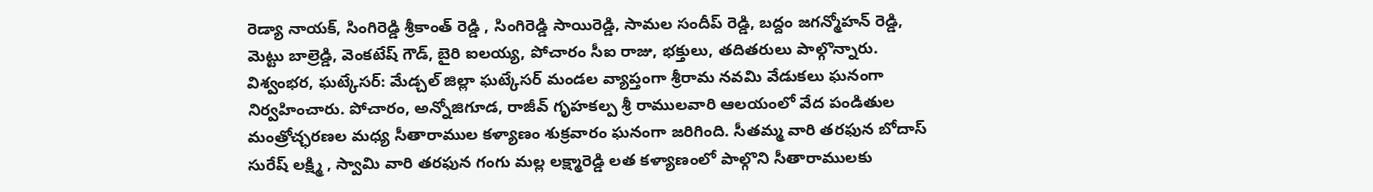రెడ్యా నాయక్, సింగిరెడ్డి శ్రీకాంత్ రెడ్డి , సింగిరెడ్డి సాయిరెడ్డి, సామల సందీప్ రెడ్డి, బద్దం జగన్మోహన్ రెడ్డి, మెట్టు బాల్రెడ్డి, వెంకటేష్ గౌడ్, బైరి ఐలయ్య, పోచారం సీఐ రాజు, భక్తులు, తదితరులు పాల్గొన్నారు.
విశ్వంభర, ఘట్కేసర్: మేడ్చల్ జిల్లా ఘట్కేసర్ మండల వ్యాప్తంగా శ్రీరామ నవమి వేడుకలు ఘనంగా నిర్వహించారు. పోచారం, అన్నోజిగూడ, రాజీవ్ గృహకల్ప శ్రీ రాములవారి ఆలయంలో వేద పండితుల మంత్రోచ్ఛరణల మధ్య సీతారాముల కళ్యాణం శుక్రవారం ఘనంగా జరిగింది. సీతమ్మ వారి తరఫున బోదాస్ సురేష్ లక్ష్మి , స్వామి వారి తరఫున గంగు మల్ల లక్ష్మారెడ్డి లత కళ్యాణంలో పాల్గొని సీతారాములకు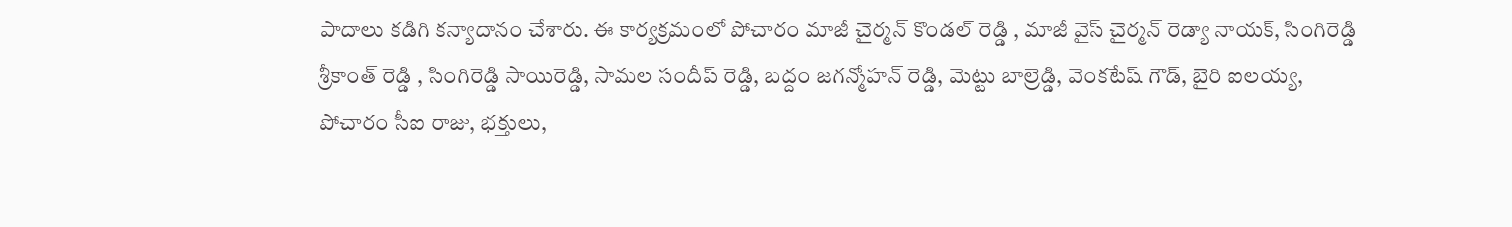పాదాలు కడిగి కన్యాదానం చేశారు. ఈ కార్యక్రమంలో పోచారం మాజీ చైర్మన్ కొండల్ రెడ్డి , మాజీ వైస్ చైర్మన్ రెడ్యా నాయక్, సింగిరెడ్డి శ్రీకాంత్ రెడ్డి , సింగిరెడ్డి సాయిరెడ్డి, సామల సందీప్ రెడ్డి, బద్దం జగన్మోహన్ రెడ్డి, మెట్టు బాల్రెడ్డి, వెంకటేష్ గౌడ్, బైరి ఐలయ్య, పోచారం సీఐ రాజు, భక్తులు,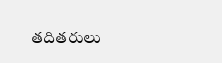తదితరులు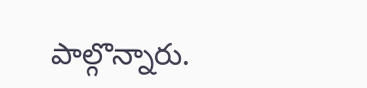పాల్గొన్నారు.